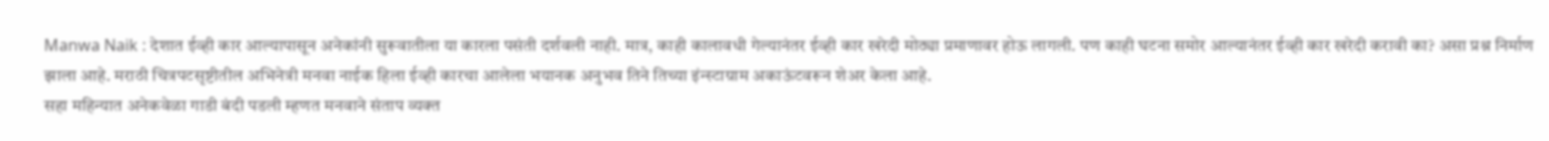Manwa Naik : देशात ईव्ही कार आल्यापासून अनेकांनी सुरूवातीला या कारला पसंती दर्शवली नाही. मात्र, काही कालावधी गेल्यानंतर ईव्ही कार खरेदी मोठ्या प्रमाणावर होऊ लागली. पण काही घटना समोर आल्यानंतर ईव्ही कार खरेदी करावी का? असा प्रश्न निर्माण झाला आहे. मराठी चित्रपटसृष्टीतील अभिनेत्री मनवा नाईक हिला ईव्ही कारचा आलेला भयानक अनुभव तिने तिच्या इंन्स्टाग्राम अकाऊंटवरून शेअर केला आहे.
सहा महिन्यात अनेकवेळा गाडी बंदी पडली म्हणत मनवाने संताप व्यक्त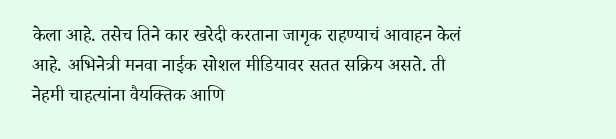केला आहे. तसेच तिने कार खरेदी करताना जागृक राहण्याचं आवाहन केलं आहे. अभिनेत्री मनवा नाईक सोशल मीडियावर सतत सक्रिय असते. ती नेहमी चाहत्यांना वैयक्तिक आणि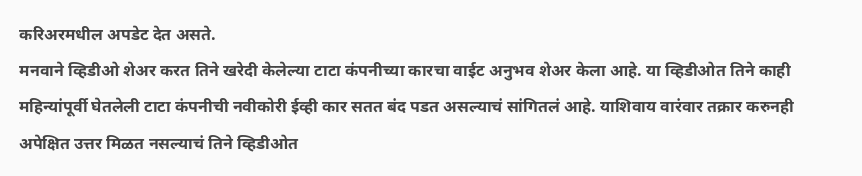करिअरमधील अपडेट देत असते.
मनवाने व्हिडीओ शेअर करत तिने खरेदी केलेल्या टाटा कंपनीच्या कारचा वाईट अनुभव शेअर केला आहे. या व्हिडीओत तिने काही महिन्यांपूर्वी घेतलेली टाटा कंपनीची नवीकोरी ईव्ही कार सतत बंद पडत असल्याचं सांगितलं आहे. याशिवाय वारंवार तक्रार करुनही अपेक्षित उत्तर मिळत नसल्याचं तिने व्हिडीओत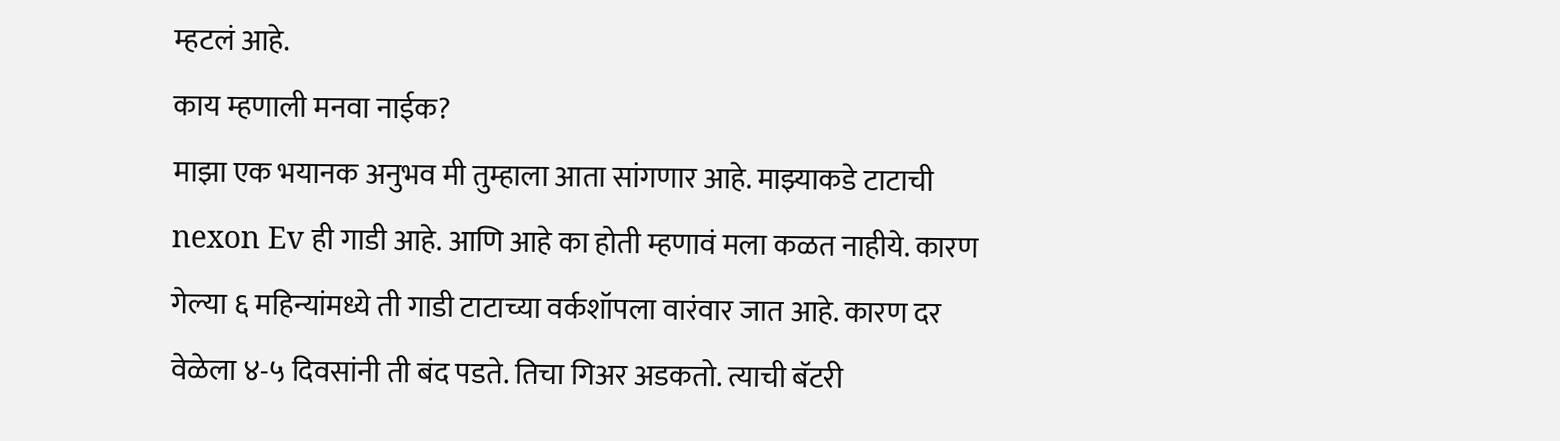म्हटलं आहे.
काय म्हणाली मनवा नाईक?
माझा एक भयानक अनुभव मी तुम्हाला आता सांगणार आहे. माझ्याकडे टाटाची nexon Ev ही गाडी आहे. आणि आहे का होती म्हणावं मला कळत नाहीये. कारण गेल्या ६ महिन्यांमध्ये ती गाडी टाटाच्या वर्कशॉपला वारंवार जात आहे. कारण दर वेळेला ४-५ दिवसांनी ती बंद पडते. तिचा गिअर अडकतो. त्याची बॅटरी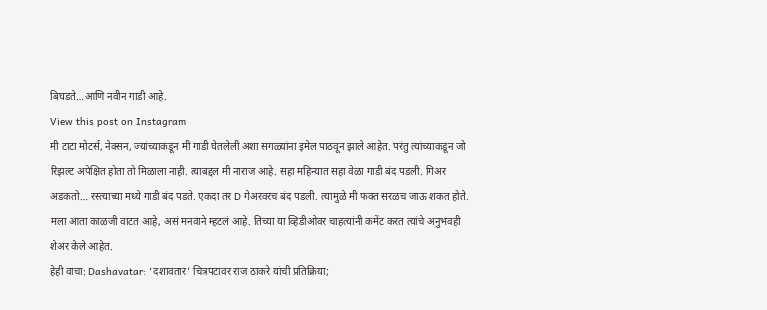बिघडते…आणि नवीन गाडी आहे.
View this post on Instagram
मी टाटा मोटर्स, नेक्सन, ज्यांच्याकडून मी गाडी घेतलेली अशा सगळ्यांना इमेल पाठवून झाले आहेत. परंतु त्यांच्याकडून जो रिझल्ट अपेक्षित होता तो मिळाला नाही. त्याबद्दल मी नाराज आहे. सहा महिन्यात सहा वेळा गाडी बंद पडली. गिअर अडकतो… रस्त्याच्या मध्ये गाडी बंद पडते. एकदा तर D गेअरवरच बंद पडली. त्यामुळे मी फक्त सरळच जाऊ शकत होते. मला आता काळजी वाटत आहे, असं मनवाने म्हटलं आहे. तिच्या या व्हिडीओवर चाहत्यांनी कमेंट करत त्यांचे अनुभवही शेअर केले आहेत.
हेही वाचा: Dashavatar: ‘दशावतार’ चित्रपटावर राज ठाकरे यांची प्रतिक्रिया;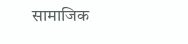सामाजिक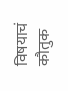विषयाचं कौतुक